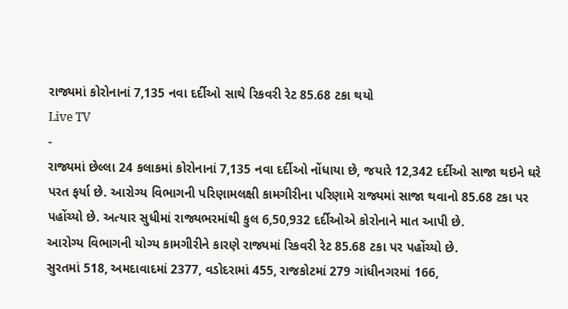રાજ્યમાં કોરોનાનાં 7,135 નવા દર્દીઓ સાથે રિકવરી રેટ 85.68 ટકા થયો
Live TV
-
રાજ્યમાં છેલ્લા 24 કલાકમાં કોરોનાનાં 7,135 નવા દર્દીઓ નોંધાયા છે, જયારે 12,342 દર્દીઓ સાજા થઇને ઘરે પરત ફર્યા છે. આરોગ્ય વિભાગની પરિણામલક્ષી કામગીરીના પરિણામે રાજ્યમાં સાજા થવાનો 85.68 ટકા પર પહોંચ્યો છે. અત્યાર સુધીમાં રાજ્યભરમાંથી કુલ 6,50,932 દર્દીઓએ કોરોનાને માત આપી છે.
આરોગ્ય વિભાગની યોગ્ય કામગીરીને કારણે રાજ્યમાં રિકવરી રેટ 85.68 ટકા પર પહોંચ્યો છે.
સુરતમાં 518, અમદાવાદમાં 2377, વડોદરામાં 455, રાજકોટમાં 279 ગાંધીનગરમાં 166,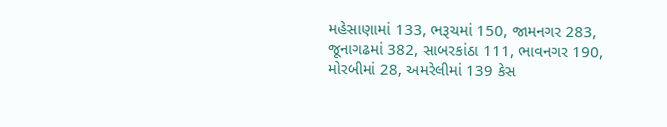મહેસાણામાં 133, ભરૂચમાં 150, જામનગર 283, જૂનાગઢમાં 382, સાબરકાંઠા 111, ભાવનગર 190, મોરબીમાં 28, અમરેલીમાં 139 કેસ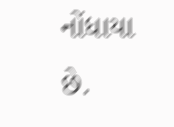નોંધાયા છે.